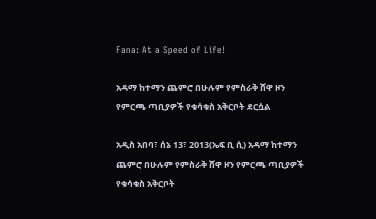Fana: At a Speed of Life!

አዳማ ከተማን ጨምሮ በሁሉም የምስራቅ ሸዋ ዞን የምርጫ ጣቢያዎች የቁሳቁስ አቅርቦት ደርሷል

አዲስ አበባ፣ ሰኔ 13፣ 2013(ኤፍ ቢ ሲ) አዳማ ከተማን ጨምሮ በሁሉም የምስራቅ ሸዋ ዞን የምርጫ ጣቢያዎች የቁሳቁስ አቅርቦት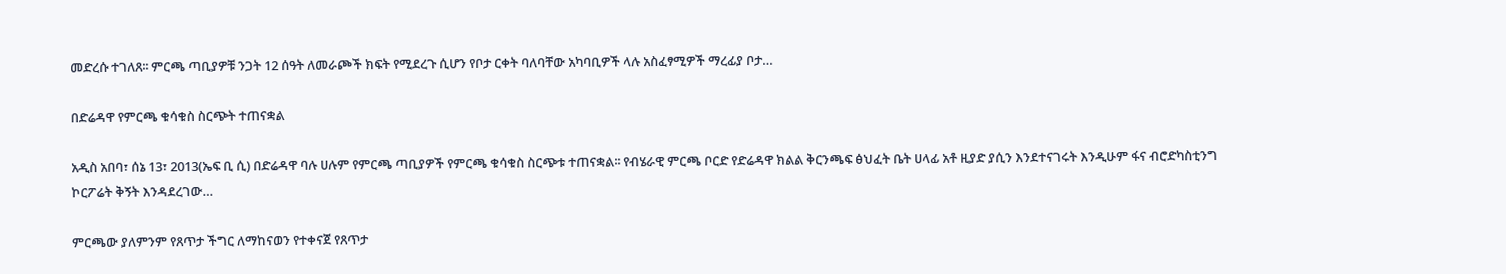መድረሱ ተገለጸ፡፡ ምርጫ ጣቢያዎቹ ንጋት 12 ሰዓት ለመራጮች ክፍት የሚደረጉ ሲሆን የቦታ ርቀት ባለባቸው አካባቢዎች ላሉ አስፈፃሚዎች ማረፊያ ቦታ…

በድሬዳዋ የምርጫ ቁሳቁስ ስርጭት ተጠናቋል

አዲስ አበባ፣ ሰኔ 13፣ 2013(ኤፍ ቢ ሲ) በድሬዳዋ ባሉ ሀሉም የምርጫ ጣቢያዎች የምርጫ ቁሳቁስ ስርጭቱ ተጠናቋል፡፡ የብሄራዊ ምርጫ ቦርድ የድሬዳዋ ክልል ቅርንጫፍ ፅህፈት ቤት ሀላፊ አቶ ዚያድ ያሲን እንደተናገሩት እንዲሁም ፋና ብሮድካስቲንግ ኮርፖሬት ቅኝት እንዳደረገው…

ምርጫው ያለምንም የጸጥታ ችግር ለማከናወን የተቀናጀ የጸጥታ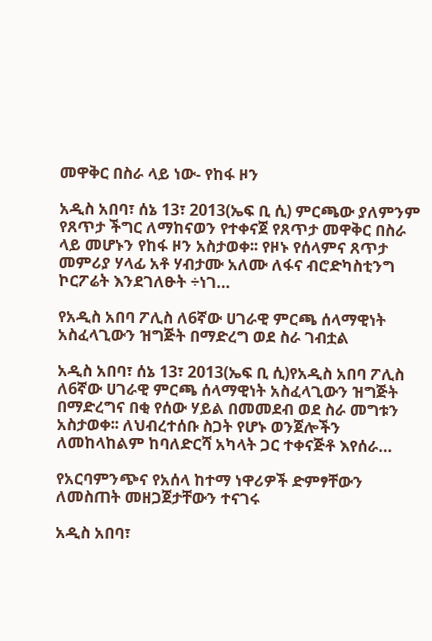መዋቅር በስራ ላይ ነው- የከፋ ዞን

አዲስ አበባ፣ ሰኔ 13፣ 2013(ኤፍ ቢ ሲ) ምርጫው ያለምንም የጸጥታ ችግር ለማከናወን የተቀናጀ የጸጥታ መዋቅር በስራ ላይ መሆኑን የከፋ ዞን አስታወቀ፡፡ የዞኑ የሰላምና ጸጥታ መምሪያ ሃላፊ አቶ ሃብታሙ አለሙ ለፋና ብሮድካስቲንግ ኮርፖሬት እንደገለፁት ÷ነገ…

የአዲስ አበባ ፖሊስ ለ6ኛው ሀገራዊ ምርጫ ሰላማዊነት አስፈላጊውን ዝግጅት በማድረግ ወደ ስራ ገብቷል

አዲስ አበባ፣ ሰኔ 13፣ 2013(ኤፍ ቢ ሲ)የአዲስ አበባ ፖሊስ ለ6ኛው ሀገራዊ ምርጫ ሰላማዊነት አስፈላጊውን ዝግጅት በማድረግና በቂ የሰው ሃይል በመመደብ ወደ ስራ መግቱን አስታወቀ፡፡ ለህብረተሰቡ ስጋት የሆኑ ወንጀሎችን ለመከላከልም ከባለድርሻ አካላት ጋር ተቀናጅቶ እየሰራ…

የአርባምንጭና የአሰላ ከተማ ነዋሪዎች ድምፃቸውን ለመስጠት መዘጋጀታቸውን ተናገሩ

አዲስ አበባ፣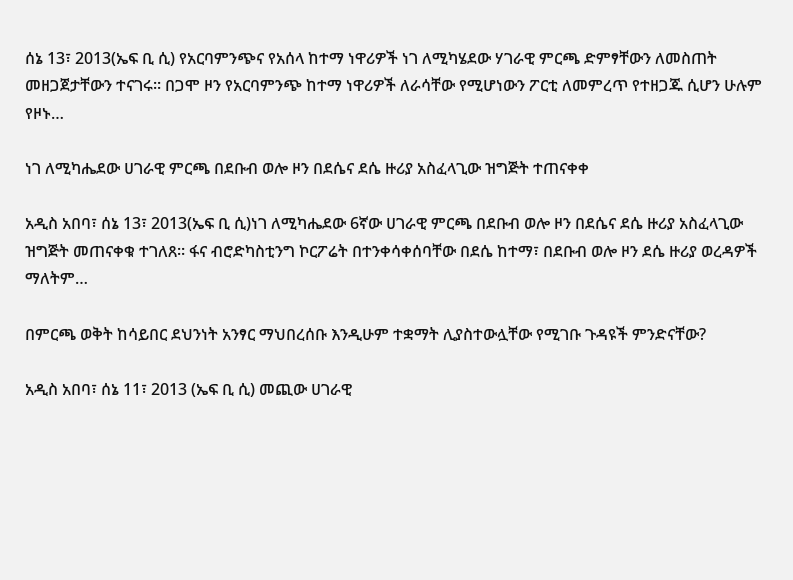ሰኔ 13፣ 2013(ኤፍ ቢ ሲ) የአርባምንጭና የአሰላ ከተማ ነዋሪዎች ነገ ለሚካሄደው ሃገራዊ ምርጫ ድምፃቸውን ለመስጠት መዘጋጀታቸውን ተናገሩ፡፡ በጋሞ ዞን የአርባምንጭ ከተማ ነዋሪዎች ለራሳቸው የሚሆነውን ፖርቲ ለመምረጥ የተዘጋጁ ሲሆን ሁሉም የዞኑ…

ነገ ለሚካሔደው ሀገራዊ ምርጫ በደቡብ ወሎ ዞን በደሴና ደሴ ዙሪያ አስፈላጊው ዝግጅት ተጠናቀቀ

አዲስ አበባ፣ ሰኔ 13፣ 2013(ኤፍ ቢ ሲ)ነገ ለሚካሔደው 6ኛው ሀገራዊ ምርጫ በደቡብ ወሎ ዞን በደሴና ደሴ ዙሪያ አስፈላጊው ዝግጅት መጠናቀቁ ተገለጸ። ፋና ብሮድካስቲንግ ኮርፖሬት በተንቀሳቀሰባቸው በደሴ ከተማ፣ በደቡብ ወሎ ዞን ደሴ ዙሪያ ወረዳዎች ማለትም…

በምርጫ ወቅት ከሳይበር ደህንነት አንፃር ማህበረሰቡ እንዲሁም ተቋማት ሊያስተውሏቸው የሚገቡ ጉዳዩች ምንድናቸው?

አዲስ አበባ፣ ሰኔ 11፣ 2013 (ኤፍ ቢ ሲ) መጪው ሀገራዊ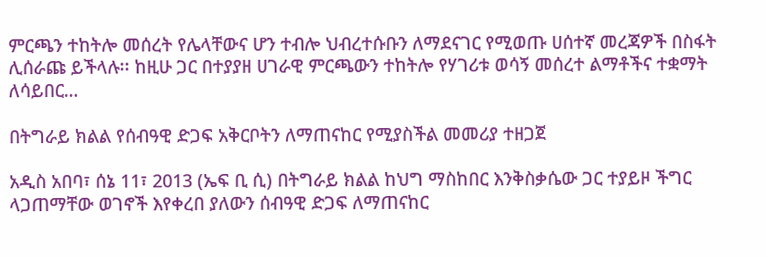ምርጫን ተከትሎ መሰረት የሌላቸውና ሆን ተብሎ ህብረተሱቡን ለማደናገር የሚወጡ ሀሰተኛ መረጃዎች በስፋት ሊሰራጩ ይችላሉ፡፡ ከዚሁ ጋር በተያያዘ ሀገራዊ ምርጫውን ተከትሎ የሃገሪቱ ወሳኝ መሰረተ ልማቶችና ተቋማት ለሳይበር…

በትግራይ ክልል የሰብዓዊ ድጋፍ አቅርቦትን ለማጠናከር የሚያስችል መመሪያ ተዘጋጀ

አዲስ አበባ፣ ሰኔ 11፣ 2013 (ኤፍ ቢ ሲ) በትግራይ ክልል ከህግ ማስከበር እንቅስቃሴው ጋር ተያይዞ ችግር ላጋጠማቸው ወገኖች እየቀረበ ያለውን ሰብዓዊ ድጋፍ ለማጠናከር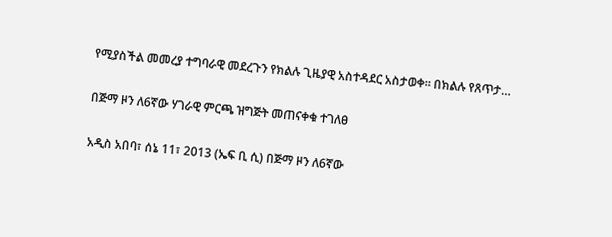የሚያስችል መመረያ ተግባራዊ መደረጉን የክልሉ ጊዜያዊ አስተዳደር አስታወቀ። በክልሉ የጸጥታ…

በጅማ ዞን ለ6ኛው ሃገራዊ ምርጫ ዝግጅት መጠናቀቁ ተገለፀ

አዲስ አበባ፣ ሰኔ 11፣ 2013 (ኤፍ ቢ ሲ) በጅማ ዞን ለ6ኛው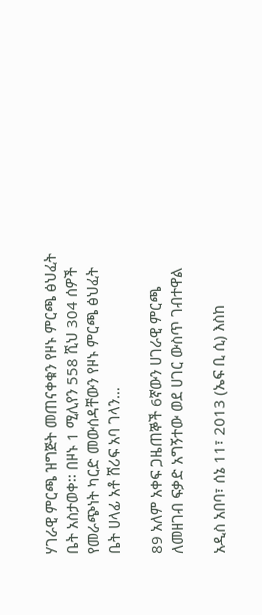ሃገራዊ ምርጫ ዝግጅት መጠናቀቁን የዞኑ ምርጫ ፅህፈት ቤት አስታወቀ፡፡ በዞኑ 1 ሚሊየን 558 ሺህ 304 ሰዎች የመራጭነት ካርድ መውሰዳቸውን የዞኑ ምርጫ ፅህፈት ቤት ሀላፊ አቶ ሸሪፍ አባ ገላን…

89 አለም አቀፍ ጋዜጠኞች 6ኛውን ሀገራዊ ምርጫ ለመዘገብ ፍቃድ አግኝተው ወደ ሀገር ውስጥ ገብተዋል

አዲስ አበባ፣ ሰኔ 11፣ 2013 (ኤፍ ቢ ሲ) እስከ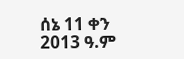ሰኔ 11 ቀን 2013 ዓ.ም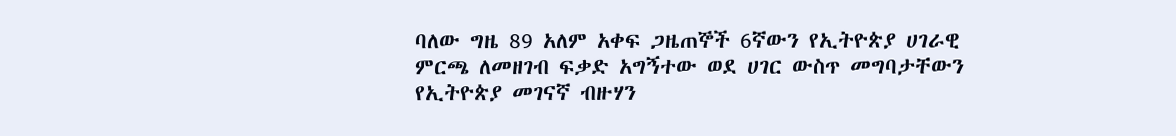ባለው ግዜ 89 አለም አቀፍ ጋዜጠኞች 6ኛውን የኢትዮጵያ ሀገራዊ ምርጫ ለመዘገብ ፍቃድ አግኝተው ወደ ሀገር ውስጥ መግባታቸውን የኢትዮጵያ መገናኛ ብዙሃን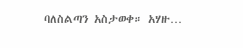ባለስልጣን አስታወቀ። አሃዙ…